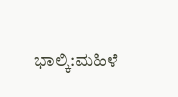ಭಾಲ್ಕಿ:ಮಹಿಳೆ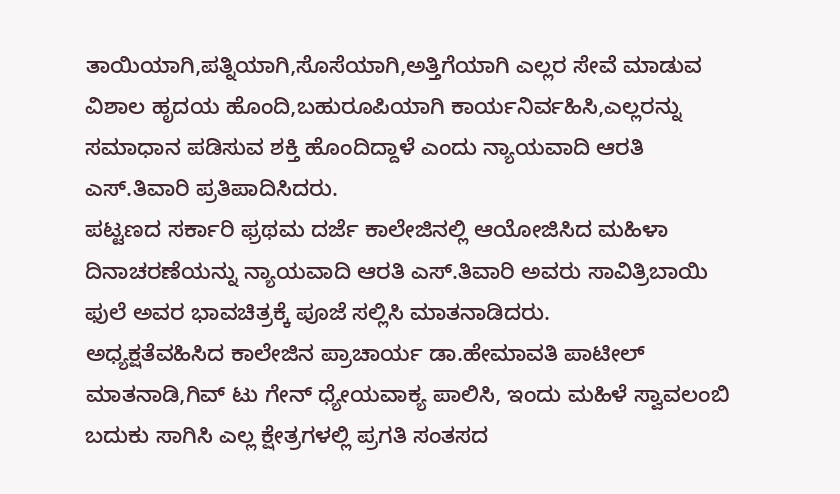ತಾಯಿಯಾಗಿ,ಪತ್ನಿಯಾಗಿ,ಸೊಸೆಯಾಗಿ,ಅತ್ತಿಗೆಯಾಗಿ ಎಲ್ಲರ ಸೇವೆ ಮಾಡುವ ವಿಶಾಲ ಹೃದಯ ಹೊಂದಿ,ಬಹುರೂಪಿಯಾಗಿ ಕಾರ್ಯನಿರ್ವಹಿಸಿ,ಎಲ್ಲರನ್ನು ಸಮಾಧಾನ ಪಡಿಸುವ ಶಕ್ತಿ ಹೊಂದಿದ್ದಾಳೆ ಎಂದು ನ್ಯಾಯವಾದಿ ಆರತಿ ಎಸ್.ತಿವಾರಿ ಪ್ರತಿಪಾದಿಸಿದರು.
ಪಟ್ಟಣದ ಸರ್ಕಾರಿ ಫ್ರಥಮ ದರ್ಜೆ ಕಾಲೇಜಿನಲ್ಲಿ ಆಯೋಜಿಸಿದ ಮಹಿಳಾ ದಿನಾಚರಣೆಯನ್ನು ನ್ಯಾಯವಾದಿ ಆರತಿ ಎಸ್.ತಿವಾರಿ ಅವರು ಸಾವಿತ್ರಿಬಾಯಿ ಫುಲೆ ಅವರ ಭಾವಚಿತ್ರಕ್ಕೆ ಪೂಜೆ ಸಲ್ಲಿಸಿ ಮಾತನಾಡಿದರು.
ಅಧ್ಯಕ್ಷತೆವಹಿಸಿದ ಕಾಲೇಜಿನ ಪ್ರಾಚಾರ್ಯ ಡಾ.ಹೇಮಾವತಿ ಪಾಟೀಲ್ ಮಾತನಾಡಿ,ಗಿವ್ ಟು ಗೇನ್ ಧ್ಯೇಯವಾಕ್ಯ ಪಾಲಿಸಿ, ಇಂದು ಮಹಿಳೆ ಸ್ವಾವಲಂಬಿ ಬದುಕು ಸಾಗಿಸಿ ಎಲ್ಲ ಕ್ಷೇತ್ರಗಳಲ್ಲಿ ಪ್ರಗತಿ ಸಂತಸದ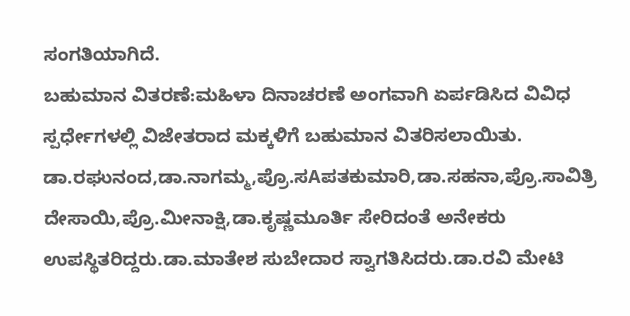ಸಂಗತಿಯಾಗಿದೆ.
ಬಹುಮಾನ ವಿತರಣೆ:ಮಹಿಳಾ ದಿನಾಚರಣೆ ಅಂಗವಾಗಿ ಏರ್ಪಡಿಸಿದ ವಿವಿಧ ಸ್ಪರ್ಧೇಗಳಲ್ಲಿ ವಿಜೇತರಾದ ಮಕ್ಕಳಿಗೆ ಬಹುಮಾನ ವಿತರಿಸಲಾಯಿತು.
ಡಾ.ರಘುನಂದ,ಡಾ.ನಾಗಮ್ಮ,ಪ್ರೊ.ಸAಪತಕುಮಾರಿ,ಡಾ.ಸಹನಾ,ಪ್ರೊ.ಸಾವಿತ್ರಿ ದೇಸಾಯಿ,ಪ್ರೊ.ಮೀನಾಕ್ಷಿ,ಡಾ.ಕೃಷ್ಣಮೂರ್ತಿ ಸೇರಿದಂತೆ ಅನೇಕರು ಉಪಸ್ಥಿತರಿದ್ದರು.ಡಾ.ಮಾತೇಶ ಸುಬೇದಾರ ಸ್ವಾಗತಿಸಿದರು.ಡಾ.ರವಿ ಮೇಟಿ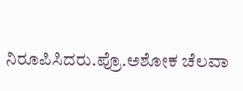ನಿರೂಪಿಸಿದರು.ಪ್ರೊ.ಅಶೋಕ ಚೆಲವಾ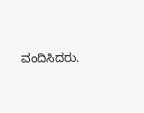ವಂದಿಸಿದರು.